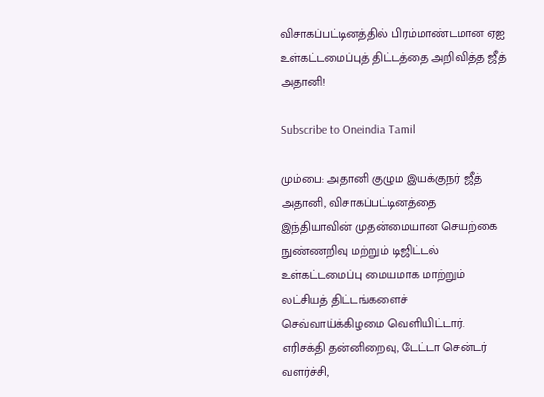விசாகப்பட்டினத்தில் பிரம்மாண்டமான ஏஐ உள்கட்டமைப்புத் திட்டத்தை அறிவித்த ஜீத் அதானி!

Subscribe to Oneindia Tamil

மும்பை: அதானி குழும இயக்குநர் ஜீத் அதானி, விசாகப்பட்டினத்தை இந்தியாவின் முதன்மையான செயற்கை நுண்ணறிவு மற்றும் டிஜிட்டல் உள்கட்டமைப்பு மையமாக மாற்றும் லட்சியத் திட்டங்களைச் செவ்வாய்க்கிழமை வெளியிட்டார். எரிசக்தி தன்னிறைவு, டேட்டா சென்டர் வளர்ச்சி,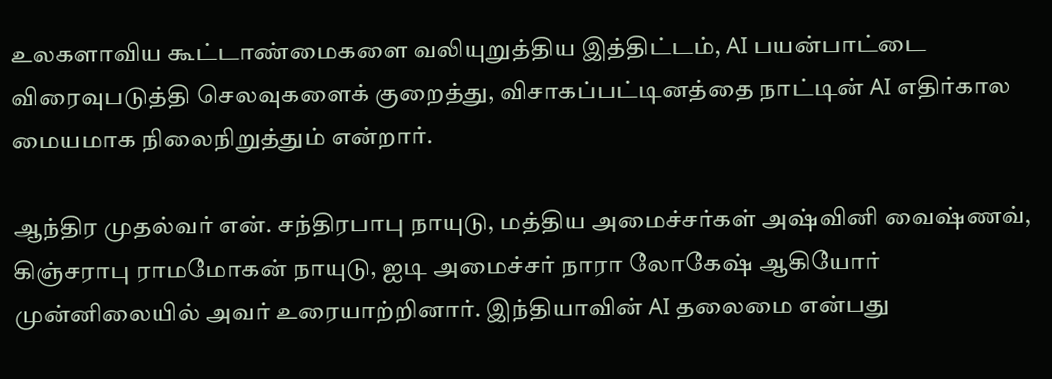உலகளாவிய கூட்டாண்மைகளை வலியுறுத்திய இத்திட்டம், AI பயன்பாட்டை விரைவுபடுத்தி செலவுகளைக் குறைத்து, விசாகப்பட்டினத்தை நாட்டின் AI எதிர்கால மையமாக நிலைநிறுத்தும் என்றார்.

ஆந்திர முதல்வர் என். சந்திரபாபு நாயுடு, மத்திய அமைச்சர்கள் அஷ்வினி வைஷ்ணவ், கிஞ்சராபு ராமமோகன் நாயுடு, ஐடி அமைச்சர் நாரா லோகேஷ் ஆகியோர் முன்னிலையில் அவர் உரையாற்றினார். இந்தியாவின் AI தலைமை என்பது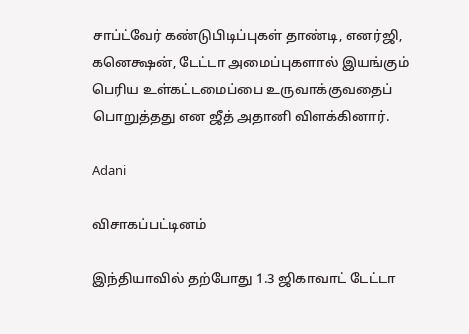சாப்ட்வேர் கண்டுபிடிப்புகள் தாண்டி, எனர்ஜி, கனெக்ஷன், டேட்டா அமைப்புகளால் இயங்கும் பெரிய உள்கட்டமைப்பை உருவாக்குவதைப் பொறுத்தது என ஜீத் அதானி விளக்கினார்.

Adani

விசாகப்பட்டினம்

இந்தியாவில் தற்போது 1.3 ஜிகாவாட் டேட்டா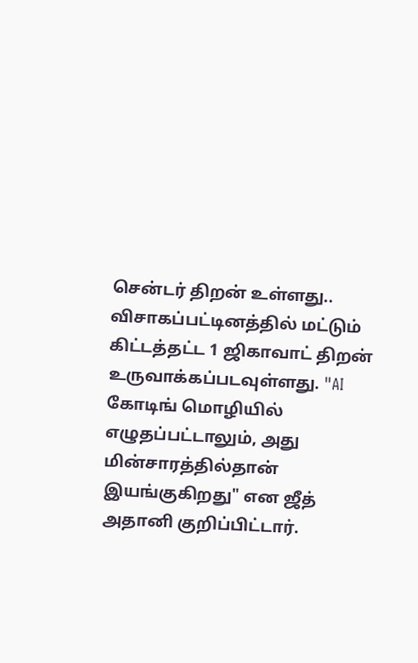சென்டர் திறன் உள்ளது.. விசாகப்பட்டினத்தில் மட்டும் கிட்டத்தட்ட 1 ஜிகாவாட் திறன் உருவாக்கப்படவுள்ளது. "AI கோடிங் மொழியில் எழுதப்பட்டாலும், அது மின்சாரத்தில்தான் இயங்குகிறது" என ஜீத் அதானி குறிப்பிட்டார்.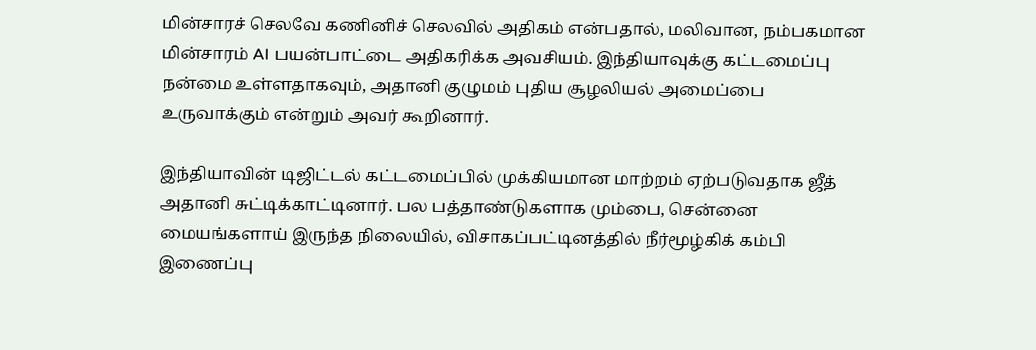மின்சாரச் செலவே கணினிச் செலவில் அதிகம் என்பதால், மலிவான, நம்பகமான மின்சாரம் AI பயன்பாட்டை அதிகரிக்க அவசியம். இந்தியாவுக்கு கட்டமைப்பு நன்மை உள்ளதாகவும், அதானி குழுமம் புதிய சூழலியல் அமைப்பை உருவாக்கும் என்றும் அவர் கூறினார்.

இந்தியாவின் டிஜிட்டல் கட்டமைப்பில் முக்கியமான மாற்றம் ஏற்படுவதாக ஜீத் அதானி சுட்டிக்காட்டினார். பல பத்தாண்டுகளாக மும்பை, சென்னை மையங்களாய் இருந்த நிலையில், விசாகப்பட்டினத்தில் நீர்மூழ்கிக் கம்பி இணைப்பு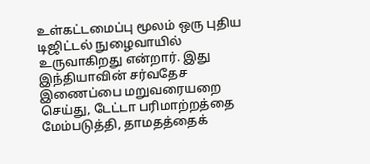உள்கட்டமைப்பு மூலம் ஒரு புதிய டிஜிட்டல் நுழைவாயில் உருவாகிறது என்றார். இது இந்தியாவின் சர்வதேச இணைப்பை மறுவரையறை செய்து, டேட்டா பரிமாற்றத்தை மேம்படுத்தி, தாமதத்தைக்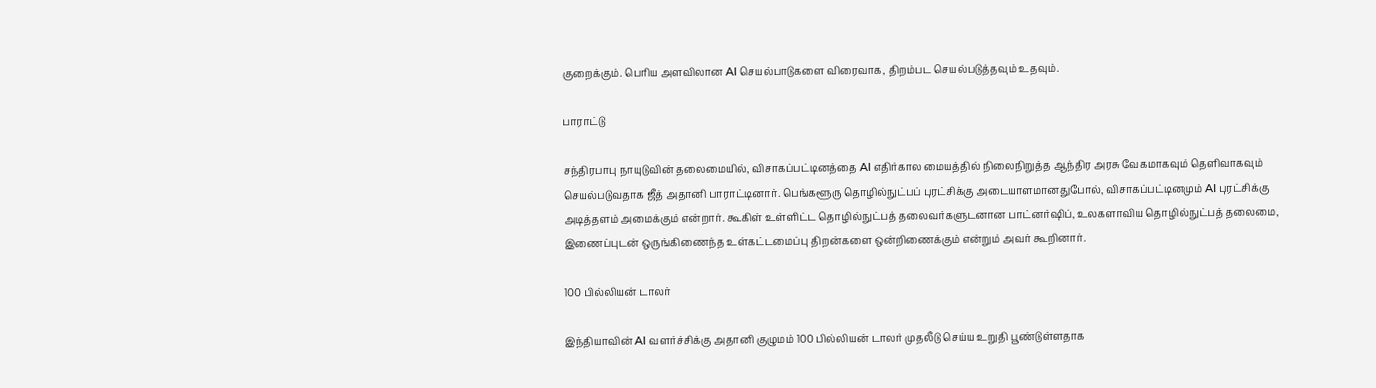குறைக்கும். பெரிய அளவிலான AI செயல்பாடுகளை விரைவாக, திறம்பட செயல்படுத்தவும் உதவும்.

பாராட்டு

சந்திரபாபு நாயுடுவின் தலைமையில், விசாகப்பட்டினத்தை AI எதிர்கால மையத்தில் நிலைநிறுத்த ஆந்திர அரசு வேகமாகவும் தெளிவாகவும் செயல்படுவதாக ஜீத் அதானி பாராட்டினார். பெங்களூரு தொழில்நுட்பப் புரட்சிக்கு அடையாளமானதுபோல், விசாகப்பட்டினமும் AI புரட்சிக்கு அடித்தளம் அமைக்கும் என்றார். கூகிள் உள்ளிட்ட தொழில்நுட்பத் தலைவர்களுடனான பாட்னர்ஷிப், உலகளாவிய தொழில்நுட்பத் தலைமை, இணைப்புடன் ஒருங்கிணைந்த உள்கட்டமைப்பு திறன்களை ஒன்றிணைக்கும் என்றும் அவர் கூறினார்.

100 பில்லியன் டாலர்

இந்தியாவின் AI வளர்ச்சிக்கு அதானி குழுமம் 100 பில்லியன் டாலர் முதலீடு செய்ய உறுதி பூண்டுள்ளதாக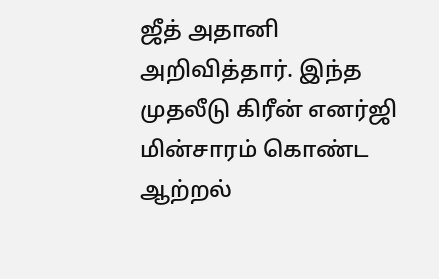ஜீத் அதானி அறிவித்தார். இந்த முதலீடு கிரீன் எனர்ஜி மின்சாரம் கொண்ட ஆற்றல்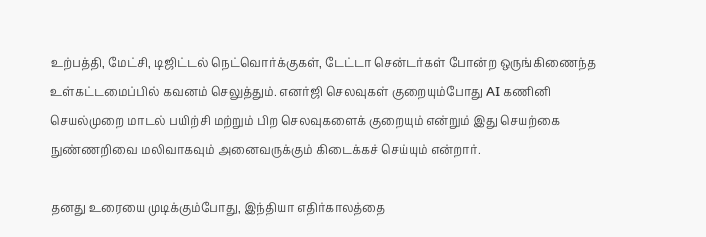உற்பத்தி, மேட்சி, டிஜிட்டல் நெட்வொர்க்குகள், டேட்டா சென்டர்கள் போன்ற ஒருங்கிணைந்த உள்கட்டமைப்பில் கவனம் செலுத்தும். எனர்ஜி செலவுகள் குறையும்போது AI கணினி செயல்முறை மாடல் பயிற்சி மற்றும் பிற செலவுகளைக் குறையும் என்றும் இது செயற்கை நுண்ணறிவை மலிவாகவும் அனைவருக்கும் கிடைக்கச் செய்யும் என்றார்.

தனது உரையை முடிக்கும்போது, இந்தியா எதிர்காலத்தை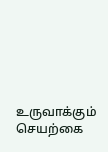உருவாக்கும் செயற்கை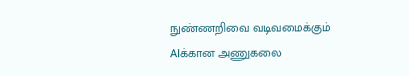நுண்ணறிவை வடிவமைக்கும் AIக்கான அணுகலை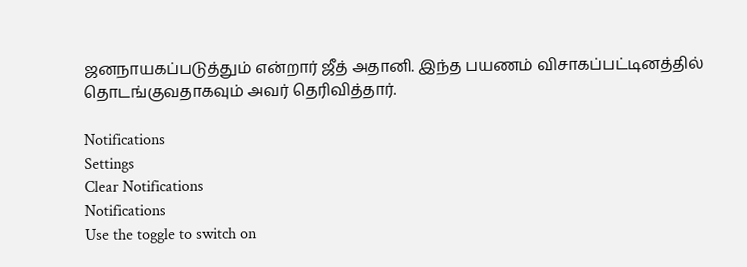ஜனநாயகப்படுத்தும் என்றார் ஜீத் அதானி. இந்த பயணம் விசாகப்பட்டினத்தில் தொடங்குவதாகவும் அவர் தெரிவித்தார்.

Notifications
Settings
Clear Notifications
Notifications
Use the toggle to switch on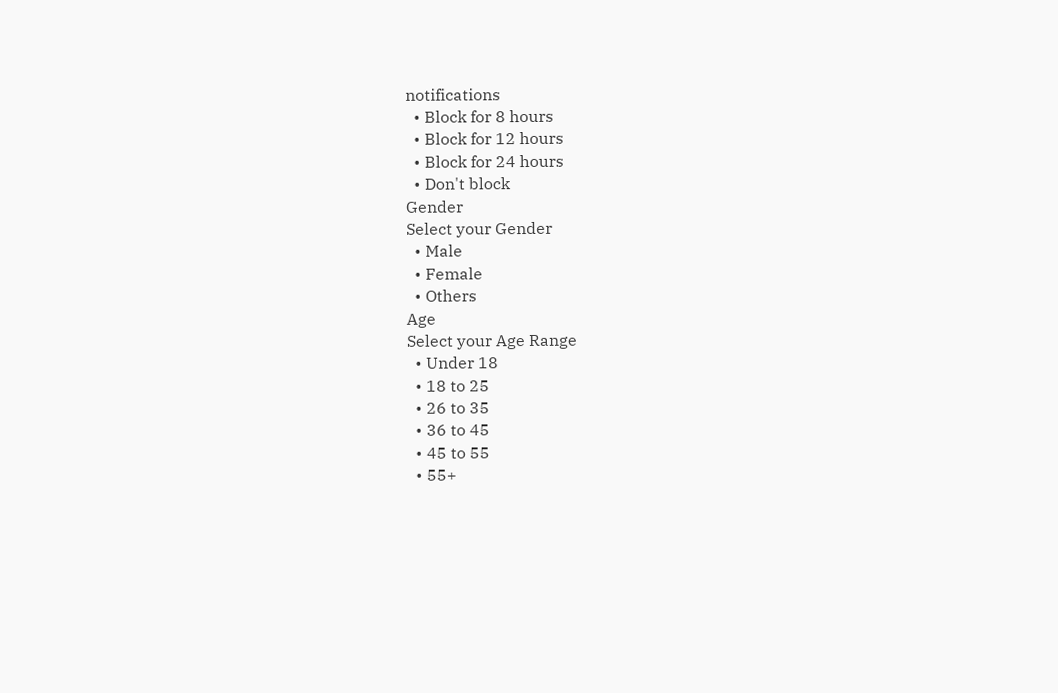notifications
  • Block for 8 hours
  • Block for 12 hours
  • Block for 24 hours
  • Don't block
Gender
Select your Gender
  • Male
  • Female
  • Others
Age
Select your Age Range
  • Under 18
  • 18 to 25
  • 26 to 35
  • 36 to 45
  • 45 to 55
  • 55+